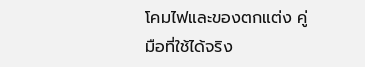โคมไฟและของตกแต่ง คู่มือที่ใช้ได้จริง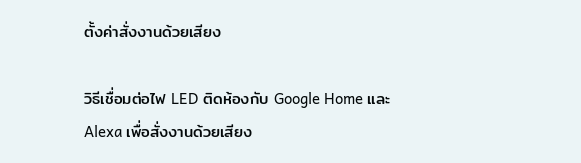ตั้งค่าสั่งงานด้วยเสียง

วิธีเชื่อมต่อไฟ LED ติดห้องกับ Google Home และ Alexa เพื่อสั่งงานด้วยเสียง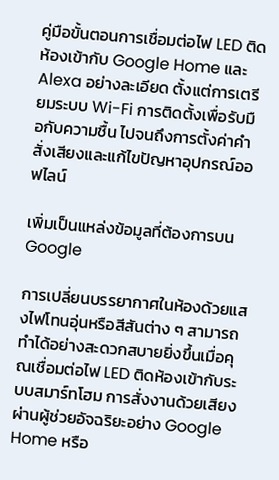คู่มือขั้นตอนการเชื่อมต่อไฟ LED ติดห้องเข้ากับ Google Home และ Alexa อย่างละเอียด ตั้งแต่การเตรียมระบบ Wi-Fi การติดตั้งเพื่อรับมือกับความชื้น ไปจนถึงการตั้งค่าคำสั่งเสียงและแก้ไขปัญหาอุปกรณ์ออฟไลน์

เพิ่มเป็นแหล่งข้อมูลที่ต้องการบน Google

การเปลี่ยนบรรยากาศในห้องด้วยแสงไฟโทนอุ่นหรือสีสันต่าง ๆ สามารถทำได้อย่างสะดวกสบายยิ่งขึ้นเมื่อคุณเชื่อมต่อไฟ LED ติดห้องเข้ากับระบบสมาร์ทโฮม การสั่งงานด้วยเสียงผ่านผู้ช่วยอัจฉริยะอย่าง Google Home หรือ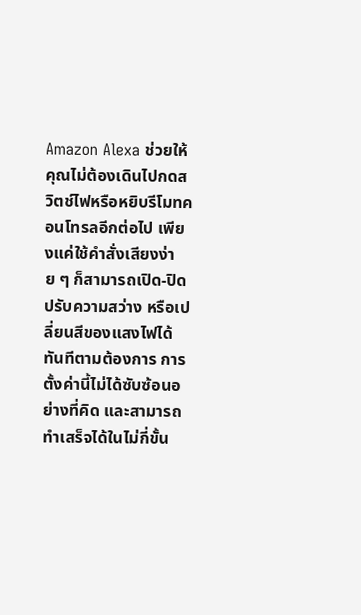Amazon Alexa ช่วยให้คุณไม่ต้องเดินไปกดสวิตช์ไฟหรือหยิบรีโมทคอนโทรลอีกต่อไป เพียงแค่ใช้คำสั่งเสียงง่าย ๆ ก็สามารถเปิด-ปิด ปรับความสว่าง หรือเปลี่ยนสีของแสงไฟได้ทันทีตามต้องการ การตั้งค่านี้ไม่ได้ซับซ้อนอย่างที่คิด และสามารถทำเสร็จได้ในไม่กี่ขั้น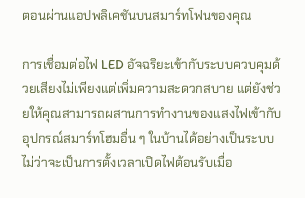ตอนผ่านแอปพลิเคชันบนสมาร์ทโฟนของคุณ

การเชื่อมต่อไฟ LED อัจฉริยะเข้ากับระบบควบคุมด้วยเสียงไม่เพียงแต่เพิ่มความสะดวกสบาย แต่ยังช่วยให้คุณสามารถผสานการทำงานของแสงไฟเข้ากับอุปกรณ์สมาร์ทโฮมอื่น ๆ ในบ้านได้อย่างเป็นระบบ ไม่ว่าจะเป็นการตั้งเวลาเปิดไฟต้อนรับเมื่อ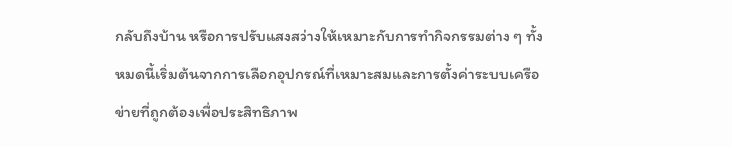กลับถึงบ้าน หรือการปรับแสงสว่างให้เหมาะกับการทำกิจกรรมต่าง ๆ ทั้งหมดนี้เริ่มต้นจากการเลือกอุปกรณ์ที่เหมาะสมและการตั้งค่าระบบเครือข่ายที่ถูกต้องเพื่อประสิทธิภาพ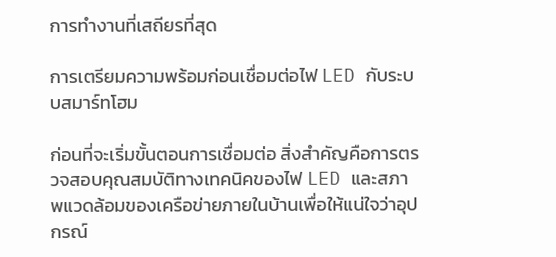การทำงานที่เสถียรที่สุด

การเตรียมความพร้อมก่อนเชื่อมต่อไฟ LED กับระบบสมาร์ทโฮม

ก่อนที่จะเริ่มขั้นตอนการเชื่อมต่อ สิ่งสำคัญคือการตรวจสอบคุณสมบัติทางเทคนิคของไฟ LED และสภาพแวดล้อมของเครือข่ายภายในบ้านเพื่อให้แน่ใจว่าอุปกรณ์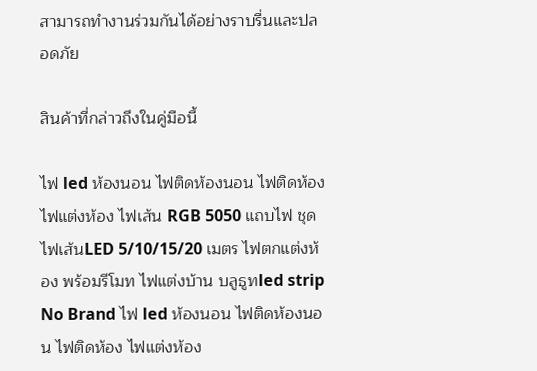สามารถทำงานร่วมกันได้อย่างราบรื่นและปลอดภัย

สินค้าที่กล่าวถึงในคู่มือนี้

ไฟ led ห้องนอน ไฟติดห้องนอน ไฟติดห้อง ไฟแต่งห้อง ไฟเส้น RGB 5050 แถบไฟ ชุดไฟเส้นLED 5/10/15/20 เมตร ไฟตกแต่งห้อง พร้อมรีโมท ไฟแต่งบ้าน บลูธูทled strip
No Brand ไฟ led ห้องนอน ไฟติดห้องนอน ไฟติดห้อง ไฟแต่งห้อง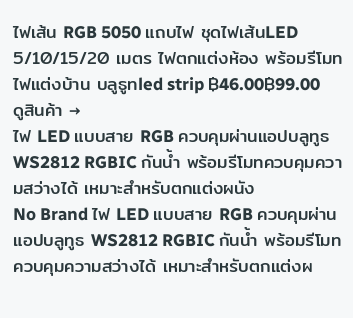ไฟเส้น RGB 5050 แถบไฟ ชุดไฟเส้นLED 5/10/15/20 เมตร ไฟตกแต่งห้อง พร้อมรีโมท ไฟแต่งบ้าน บลูธูทled strip ฿46.00฿99.00 ดูสินค้า →
ไฟ LED แบบสาย RGB ควบคุมผ่านแอปบลูทูธ WS2812 RGBIC กันน้ำ พร้อมรีโมทควบคุมความสว่างได้ เหมาะสำหรับตกแต่งผนัง
No Brand ไฟ LED แบบสาย RGB ควบคุมผ่านแอปบลูทูธ WS2812 RGBIC กันน้ำ พร้อมรีโมทควบคุมความสว่างได้ เหมาะสำหรับตกแต่งผ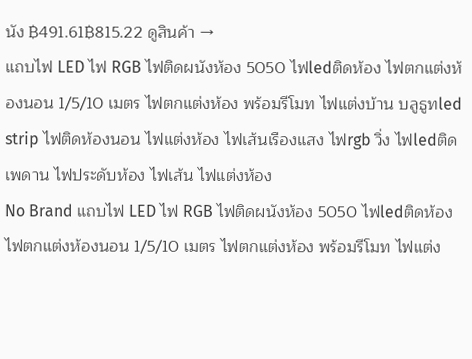นัง ฿491.61฿815.22 ดูสินค้า →
แถบไฟ LED ไฟ RGB ไฟติดผนังห้อง 5050 ไฟledติดห้อง ไฟตกแต่งห้องนอน 1/5/10 เมตร ไฟตกแต่งห้อง พร้อมรีโมท ไฟแต่งบ้าน บลูธูทled strip ไฟติดห้องนอน ไฟแต่งห้อง ไฟเส้นเรืองแสง ไฟrgb วิ่ง ไฟledติดเพดาน ไฟประดับห้อง ไฟเส้น ไฟแต่งห้อง
No Brand แถบไฟ LED ไฟ RGB ไฟติดผนังห้อง 5050 ไฟledติดห้อง ไฟตกแต่งห้องนอน 1/5/10 เมตร ไฟตกแต่งห้อง พร้อมรีโมท ไฟแต่ง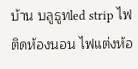บ้าน บลูธูทled strip ไฟติดห้องนอน ไฟแต่งห้อ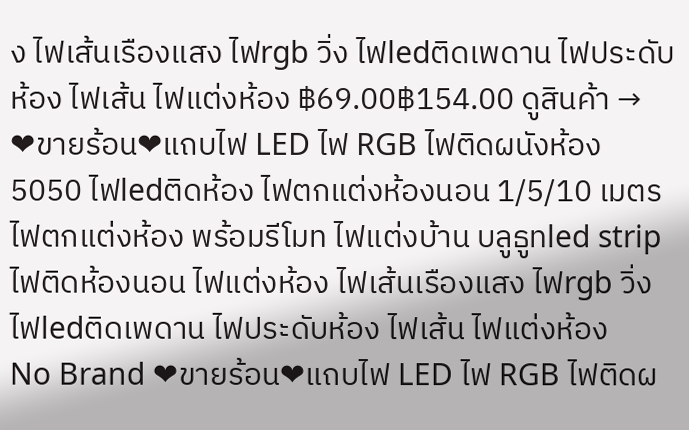ง ไฟเส้นเรืองแสง ไฟrgb วิ่ง ไฟledติดเพดาน ไฟประดับห้อง ไฟเส้น ไฟแต่งห้อง ฿69.00฿154.00 ดูสินค้า →
❤ขายร้อน❤แถบไฟ LED ไฟ RGB ไฟติดผนังห้อง 5050 ไฟledติดห้อง ไฟตกแต่งห้องนอน 1/5/10 เมตร ไฟตกแต่งห้อง พร้อมรีโมท ไฟแต่งบ้าน บลูธูทled strip ไฟติดห้องนอน ไฟแต่งห้อง ไฟเส้นเรืองแสง ไฟrgb วิ่ง ไฟledติดเพดาน ไฟประดับห้อง ไฟเส้น ไฟแต่งห้อง
No Brand ❤ขายร้อน❤แถบไฟ LED ไฟ RGB ไฟติดผ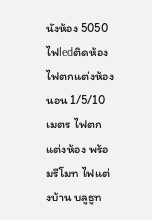นังห้อง 5050 ไฟledติดห้อง ไฟตกแต่งห้องนอน 1/5/10 เมตร ไฟตกแต่งห้อง พร้อมรีโมท ไฟแต่งบ้าน บลูธูท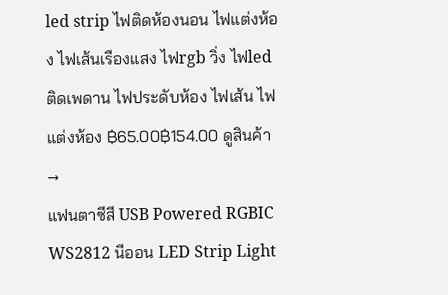led strip ไฟติดห้องนอน ไฟแต่งห้อง ไฟเส้นเรืองแสง ไฟrgb วิ่ง ไฟledติดเพดาน ไฟประดับห้อง ไฟเส้น ไฟแต่งห้อง ฿65.00฿154.00 ดูสินค้า →
แฟนตาซีสี USB Powered RGBIC WS2812 นีออน LED Strip Light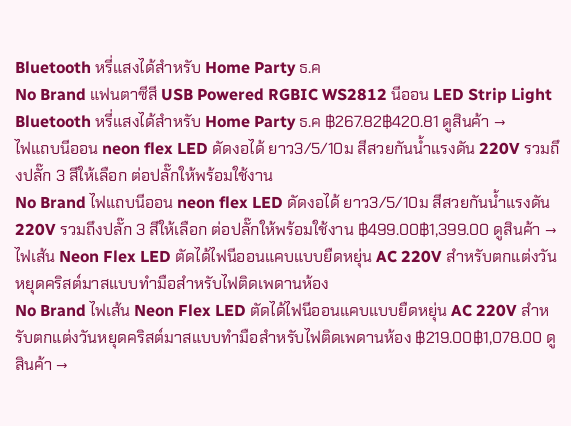Bluetooth หรี่แสงได้สําหรับ Home Party ธ.ค
No Brand แฟนตาซีสี USB Powered RGBIC WS2812 นีออน LED Strip Light Bluetooth หรี่แสงได้สําหรับ Home Party ธ.ค ฿267.82฿420.81 ดูสินค้า →
ไฟแถบนีออน neon flex LED ดัดงอได้ ยาว3/5/10ม สีสวยกันน้ำแรงดัน 220V รวมถึงปลั๊ก 3 สีให้เลือก ต่อปลั๊กให้พร้อมใช้งาน
No Brand ไฟแถบนีออน neon flex LED ดัดงอได้ ยาว3/5/10ม สีสวยกันน้ำแรงดัน 220V รวมถึงปลั๊ก 3 สีให้เลือก ต่อปลั๊กให้พร้อมใช้งาน ฿499.00฿1,399.00 ดูสินค้า →
ไฟเส้น Neon Flex LED ตัดได้ไฟนีออนแคบแบบยืดหยุ่น AC 220V สำหรับตกแต่งวันหยุดคริสต์มาสแบบทำมือสำหรับไฟติดเพดานห้อง
No Brand ไฟเส้น Neon Flex LED ตัดได้ไฟนีออนแคบแบบยืดหยุ่น AC 220V สำหรับตกแต่งวันหยุดคริสต์มาสแบบทำมือสำหรับไฟติดเพดานห้อง ฿219.00฿1,078.00 ดูสินค้า →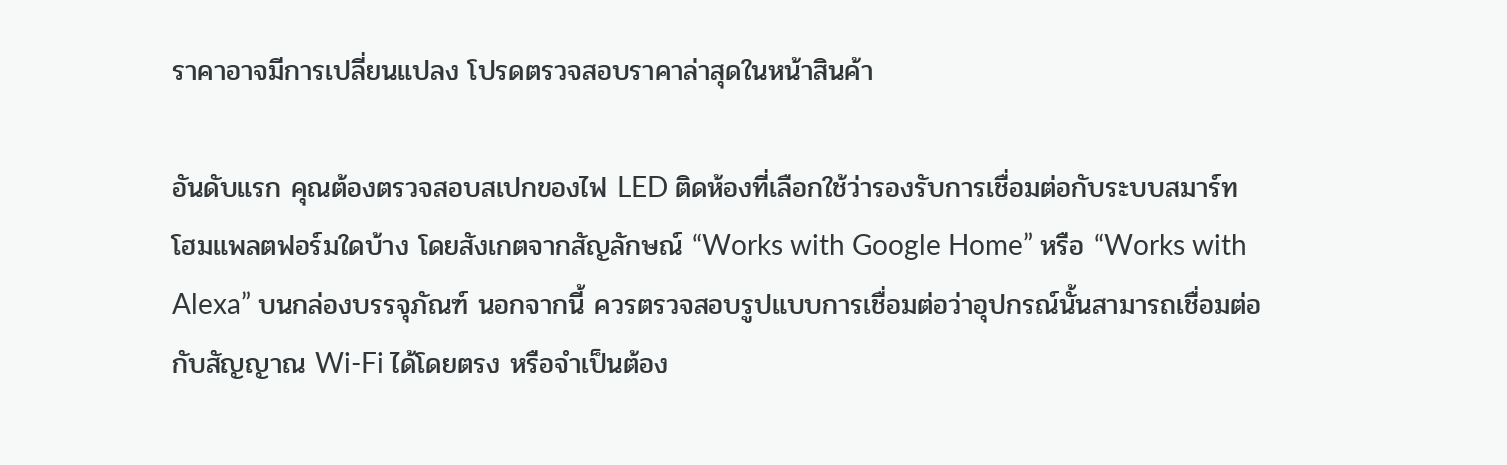ราคาอาจมีการเปลี่ยนแปลง โปรดตรวจสอบราคาล่าสุดในหน้าสินค้า

อันดับแรก คุณต้องตรวจสอบสเปกของไฟ LED ติดห้องที่เลือกใช้ว่ารองรับการเชื่อมต่อกับระบบสมาร์ทโฮมแพลตฟอร์มใดบ้าง โดยสังเกตจากสัญลักษณ์ “Works with Google Home” หรือ “Works with Alexa” บนกล่องบรรจุภัณฑ์ นอกจากนี้ ควรตรวจสอบรูปแบบการเชื่อมต่อว่าอุปกรณ์นั้นสามารถเชื่อมต่อกับสัญญาณ Wi-Fi ได้โดยตรง หรือจำเป็นต้อง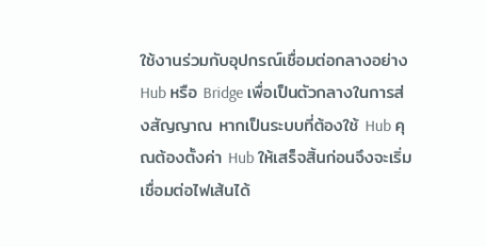ใช้งานร่วมกับอุปกรณ์เชื่อมต่อกลางอย่าง Hub หรือ Bridge เพื่อเป็นตัวกลางในการส่งสัญญาณ หากเป็นระบบที่ต้องใช้ Hub คุณต้องตั้งค่า Hub ให้เสร็จสิ้นก่อนจึงจะเริ่มเชื่อมต่อไฟเส้นได้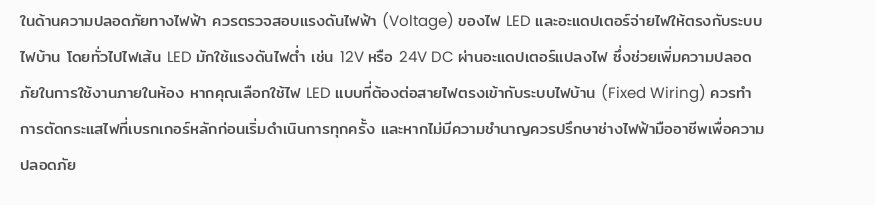ในด้านความปลอดภัยทางไฟฟ้า ควรตรวจสอบแรงดันไฟฟ้า (Voltage) ของไฟ LED และอะแดปเตอร์จ่ายไฟให้ตรงกับระบบไฟบ้าน โดยทั่วไปไฟเส้น LED มักใช้แรงดันไฟต่ำ เช่น 12V หรือ 24V DC ผ่านอะแดปเตอร์แปลงไฟ ซึ่งช่วยเพิ่มความปลอดภัยในการใช้งานภายในห้อง หากคุณเลือกใช้ไฟ LED แบบที่ต้องต่อสายไฟตรงเข้ากับระบบไฟบ้าน (Fixed Wiring) ควรทำการตัดกระแสไฟที่เบรกเกอร์หลักก่อนเริ่มดำเนินการทุกครั้ง และหากไม่มีความชำนาญควรปรึกษาช่างไฟฟ้ามืออาชีพเพื่อความปลอดภัย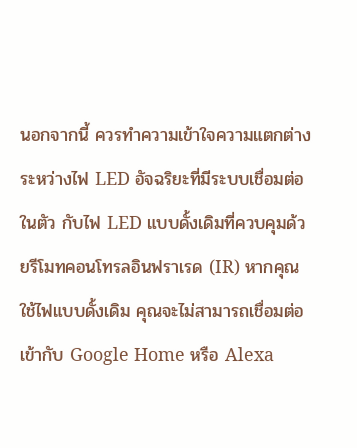นอกจากนี้ ควรทำความเข้าใจความแตกต่างระหว่างไฟ LED อัจฉริยะที่มีระบบเชื่อมต่อในตัว กับไฟ LED แบบดั้งเดิมที่ควบคุมด้วยรีโมทคอนโทรลอินฟราเรด (IR) หากคุณใช้ไฟแบบดั้งเดิม คุณจะไม่สามารถเชื่อมต่อเข้ากับ Google Home หรือ Alexa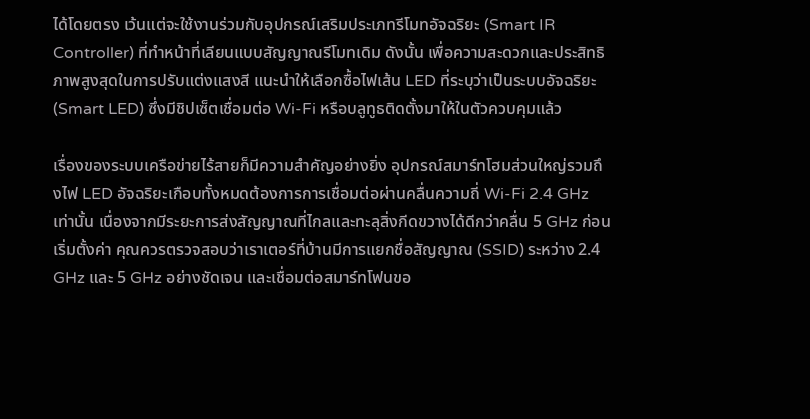ได้โดยตรง เว้นแต่จะใช้งานร่วมกับอุปกรณ์เสริมประเภทรีโมทอัจฉริยะ (Smart IR Controller) ที่ทำหน้าที่เลียนแบบสัญญาณรีโมทเดิม ดังนั้น เพื่อความสะดวกและประสิทธิภาพสูงสุดในการปรับแต่งแสงสี แนะนำให้เลือกซื้อไฟเส้น LED ที่ระบุว่าเป็นระบบอัจฉริยะ (Smart LED) ซึ่งมีชิปเซ็ตเชื่อมต่อ Wi-Fi หรือบลูทูธติดตั้งมาให้ในตัวควบคุมแล้ว

เรื่องของระบบเครือข่ายไร้สายก็มีความสำคัญอย่างยิ่ง อุปกรณ์สมาร์ทโฮมส่วนใหญ่รวมถึงไฟ LED อัจฉริยะเกือบทั้งหมดต้องการการเชื่อมต่อผ่านคลื่นความถี่ Wi-Fi 2.4 GHz เท่านั้น เนื่องจากมีระยะการส่งสัญญาณที่ไกลและทะลุสิ่งกีดขวางได้ดีกว่าคลื่น 5 GHz ก่อนเริ่มตั้งค่า คุณควรตรวจสอบว่าเราเตอร์ที่บ้านมีการแยกชื่อสัญญาณ (SSID) ระหว่าง 2.4 GHz และ 5 GHz อย่างชัดเจน และเชื่อมต่อสมาร์ทโฟนขอ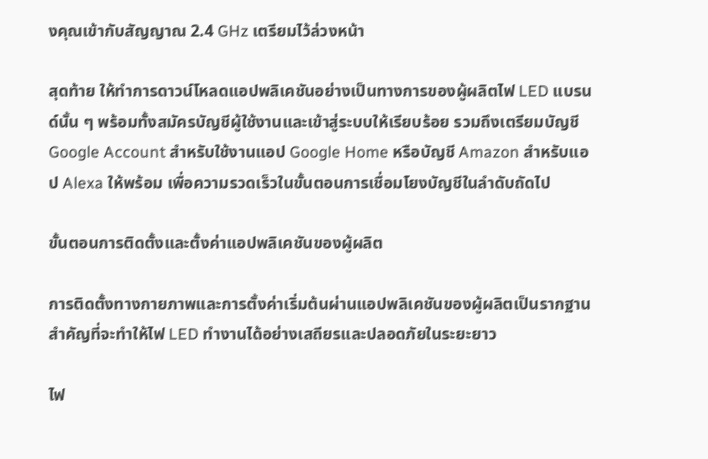งคุณเข้ากับสัญญาณ 2.4 GHz เตรียมไว้ล่วงหน้า

สุดท้าย ให้ทำการดาวน์โหลดแอปพลิเคชันอย่างเป็นทางการของผู้ผลิตไฟ LED แบรนด์นั้น ๆ พร้อมทั้งสมัครบัญชีผู้ใช้งานและเข้าสู่ระบบให้เรียบร้อย รวมถึงเตรียมบัญชี Google Account สำหรับใช้งานแอป Google Home หรือบัญชี Amazon สำหรับแอป Alexa ให้พร้อม เพื่อความรวดเร็วในขั้นตอนการเชื่อมโยงบัญชีในลำดับถัดไป

ขั้นตอนการติดตั้งและตั้งค่าแอปพลิเคชันของผู้ผลิต

การติดตั้งทางกายภาพและการตั้งค่าเริ่มต้นผ่านแอปพลิเคชันของผู้ผลิตเป็นรากฐานสำคัญที่จะทำให้ไฟ LED ทำงานได้อย่างเสถียรและปลอดภัยในระยะยาว

ไฟ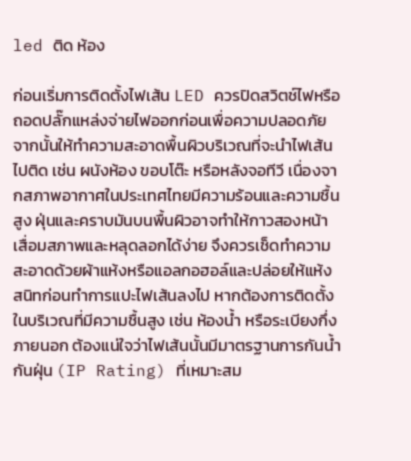led ติด ห้อง

ก่อนเริ่มการติดตั้งไฟเส้น LED ควรปิดสวิตช์ไฟหรือถอดปลั๊กแหล่งจ่ายไฟออกก่อนเพื่อความปลอดภัย จากนั้นให้ทำความสะอาดพื้นผิวบริเวณที่จะนำไฟเส้นไปติด เช่น ผนังห้อง ขอบโต๊ะ หรือหลังจอทีวี เนื่องจากสภาพอากาศในประเทศไทยมีความร้อนและความชื้นสูง ฝุ่นและคราบมันบนพื้นผิวอาจทำให้กาวสองหน้าเสื่อมสภาพและหลุดลอกได้ง่าย จึงควรเช็ดทำความสะอาดด้วยผ้าแห้งหรือแอลกอฮอล์และปล่อยให้แห้งสนิทก่อนทำการแปะไฟเส้นลงไป หากต้องการติดตั้งในบริเวณที่มีความชื้นสูง เช่น ห้องน้ำ หรือระเบียงกึ่งภายนอก ต้องแน่ใจว่าไฟเส้นนั้นมีมาตรฐานการกันน้ำกันฝุ่น (IP Rating) ที่เหมาะสม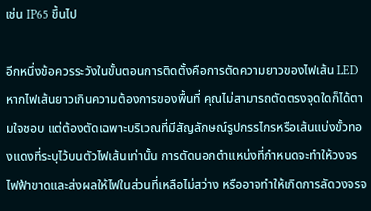เช่น IP65 ขึ้นไป

อีกหนึ่งข้อควรระวังในขั้นตอนการติดตั้งคือการตัดความยาวของไฟเส้น LED หากไฟเส้นยาวเกินความต้องการของพื้นที่ คุณไม่สามารถตัดตรงจุดใดก็ได้ตามใจชอบ แต่ต้องตัดเฉพาะบริเวณที่มีสัญลักษณ์รูปกรรไกรหรือเส้นแบ่งขั้วทองแดงที่ระบุไว้บนตัวไฟเส้นเท่านั้น การตัดนอกตำแหน่งที่กำหนดจะทำให้วงจรไฟฟ้าขาดและส่งผลให้ไฟในส่วนที่เหลือไม่สว่าง หรืออาจทำให้เกิดการลัดวงจรจ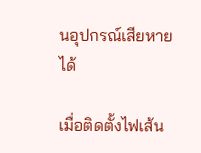นอุปกรณ์เสียหายได้

เมื่อติดตั้งไฟเส้น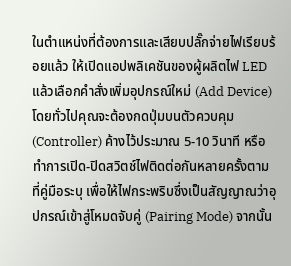ในตำแหน่งที่ต้องการและเสียบปลั๊กจ่ายไฟเรียบร้อยแล้ว ให้เปิดแอปพลิเคชันของผู้ผลิตไฟ LED แล้วเลือกคำสั่งเพิ่มอุปกรณ์ใหม่ (Add Device) โดยทั่วไปคุณจะต้องกดปุ่มบนตัวควบคุม (Controller) ค้างไว้ประมาณ 5-10 วินาที หรือทำการเปิด-ปิดสวิตช์ไฟติดต่อกันหลายครั้งตามที่คู่มือระบุ เพื่อให้ไฟกระพริบซึ่งเป็นสัญญาณว่าอุปกรณ์เข้าสู่โหมดจับคู่ (Pairing Mode) จากนั้น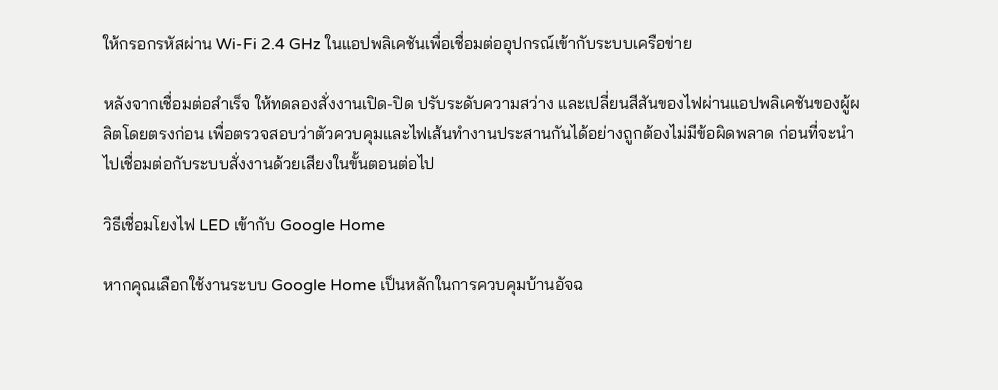ให้กรอกรหัสผ่าน Wi-Fi 2.4 GHz ในแอปพลิเคชันเพื่อเชื่อมต่ออุปกรณ์เข้ากับระบบเครือข่าย

หลังจากเชื่อมต่อสำเร็จ ให้ทดลองสั่งงานเปิด-ปิด ปรับระดับความสว่าง และเปลี่ยนสีสันของไฟผ่านแอปพลิเคชันของผู้ผลิตโดยตรงก่อน เพื่อตรวจสอบว่าตัวควบคุมและไฟเส้นทำงานประสานกันได้อย่างถูกต้องไม่มีข้อผิดพลาด ก่อนที่จะนำไปเชื่อมต่อกับระบบสั่งงานด้วยเสียงในขั้นตอนต่อไป

วิธีเชื่อมโยงไฟ LED เข้ากับ Google Home

หากคุณเลือกใช้งานระบบ Google Home เป็นหลักในการควบคุมบ้านอัจฉ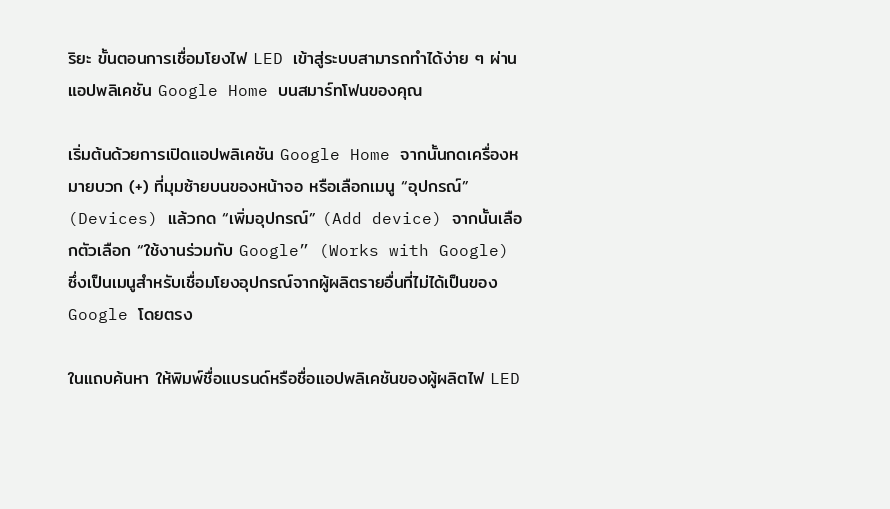ริยะ ขั้นตอนการเชื่อมโยงไฟ LED เข้าสู่ระบบสามารถทำได้ง่าย ๆ ผ่านแอปพลิเคชัน Google Home บนสมาร์ทโฟนของคุณ

เริ่มต้นด้วยการเปิดแอปพลิเคชัน Google Home จากนั้นกดเครื่องหมายบวก (+) ที่มุมซ้ายบนของหน้าจอ หรือเลือกเมนู “อุปกรณ์” (Devices) แล้วกด “เพิ่มอุปกรณ์” (Add device) จากนั้นเลือกตัวเลือก “ใช้งานร่วมกับ Google” (Works with Google) ซึ่งเป็นเมนูสำหรับเชื่อมโยงอุปกรณ์จากผู้ผลิตรายอื่นที่ไม่ได้เป็นของ Google โดยตรง

ในแถบค้นหา ให้พิมพ์ชื่อแบรนด์หรือชื่อแอปพลิเคชันของผู้ผลิตไฟ LED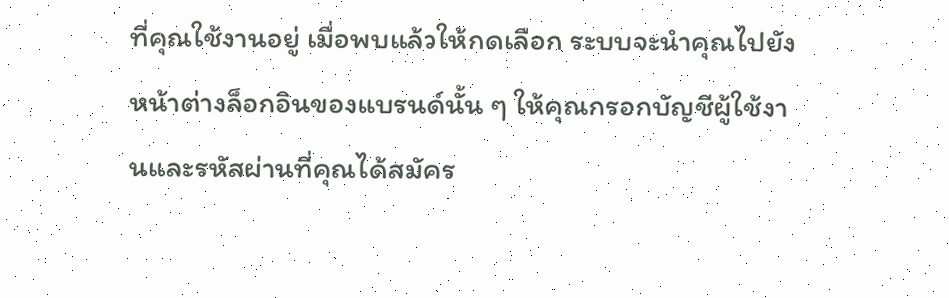ที่คุณใช้งานอยู่ เมื่อพบแล้วให้กดเลือก ระบบจะนำคุณไปยังหน้าต่างล็อกอินของแบรนด์นั้น ๆ ให้คุณกรอกบัญชีผู้ใช้งานและรหัสผ่านที่คุณได้สมัคร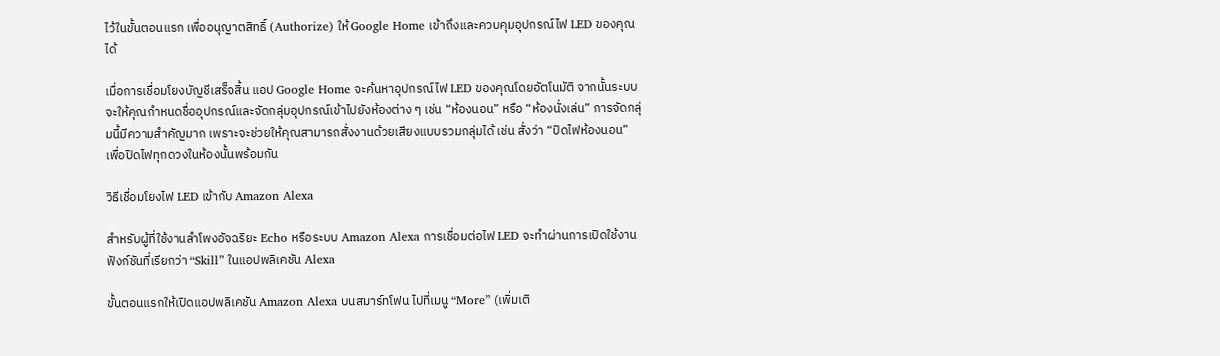ไว้ในขั้นตอนแรก เพื่ออนุญาตสิทธิ์ (Authorize) ให้ Google Home เข้าถึงและควบคุมอุปกรณ์ไฟ LED ของคุณได้

เมื่อการเชื่อมโยงบัญชีเสร็จสิ้น แอป Google Home จะค้นหาอุปกรณ์ไฟ LED ของคุณโดยอัตโนมัติ จากนั้นระบบจะให้คุณกำหนดชื่ออุปกรณ์และจัดกลุ่มอุปกรณ์เข้าไปยังห้องต่าง ๆ เช่น “ห้องนอน” หรือ “ห้องนั่งเล่น” การจัดกลุ่มนี้มีความสำคัญมาก เพราะจะช่วยให้คุณสามารถสั่งงานด้วยเสียงแบบรวมกลุ่มได้ เช่น สั่งว่า “ปิดไฟห้องนอน” เพื่อปิดไฟทุกดวงในห้องนั้นพร้อมกัน

วิธีเชื่อมโยงไฟ LED เข้ากับ Amazon Alexa

สำหรับผู้ที่ใช้งานลำโพงอัจฉริยะ Echo หรือระบบ Amazon Alexa การเชื่อมต่อไฟ LED จะทำผ่านการเปิดใช้งานฟังก์ชันที่เรียกว่า “Skill” ในแอปพลิเคชัน Alexa

ขั้นตอนแรกให้เปิดแอปพลิเคชัน Amazon Alexa บนสมาร์ทโฟน ไปที่เมนู “More” (เพิ่มเติ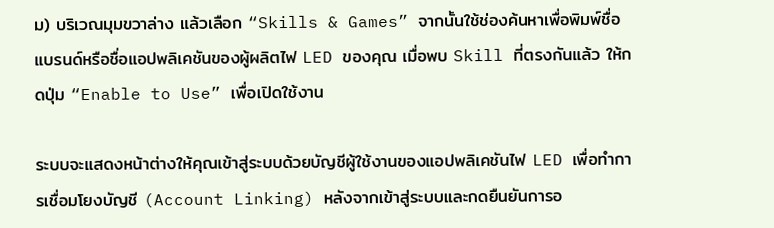ม) บริเวณมุมขวาล่าง แล้วเลือก “Skills & Games” จากนั้นใช้ช่องค้นหาเพื่อพิมพ์ชื่อแบรนด์หรือชื่อแอปพลิเคชันของผู้ผลิตไฟ LED ของคุณ เมื่อพบ Skill ที่ตรงกันแล้ว ให้กดปุ่ม “Enable to Use” เพื่อเปิดใช้งาน

ระบบจะแสดงหน้าต่างให้คุณเข้าสู่ระบบด้วยบัญชีผู้ใช้งานของแอปพลิเคชันไฟ LED เพื่อทำการเชื่อมโยงบัญชี (Account Linking) หลังจากเข้าสู่ระบบและกดยืนยันการอ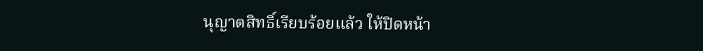นุญาตสิทธิ์เรียบร้อยแล้ว ให้ปิดหน้า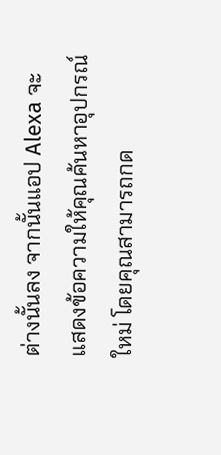ต่างนั้นลง จากนั้นแอป Alexa จะแสดงข้อความให้คุณค้นหาอุปกรณ์ใหม่ โดยคุณสามารถกด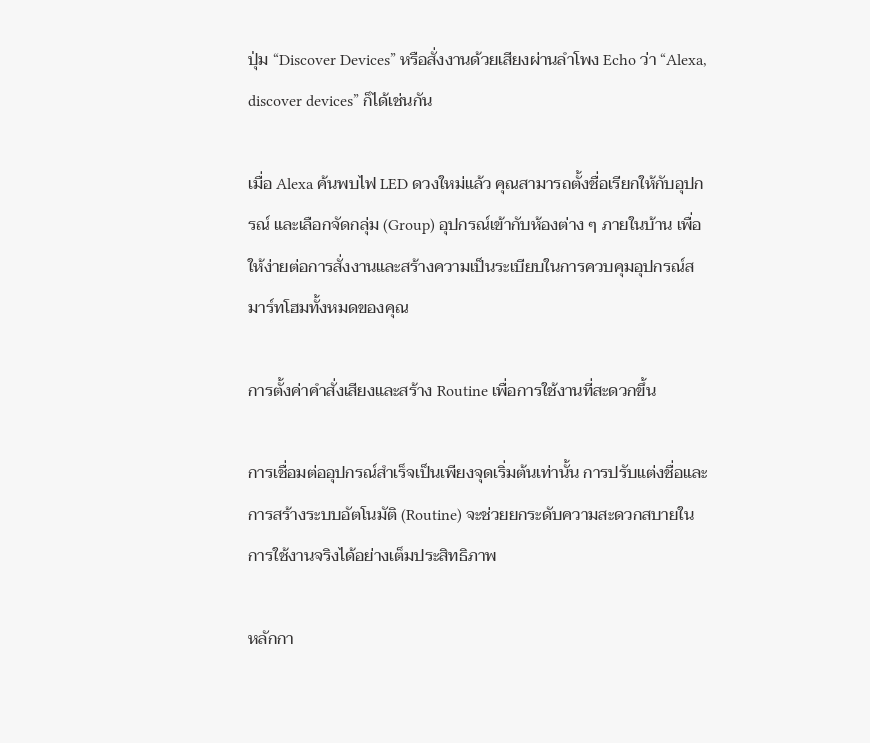ปุ่ม “Discover Devices” หรือสั่งงานด้วยเสียงผ่านลำโพง Echo ว่า “Alexa, discover devices” ก็ได้เช่นกัน

เมื่อ Alexa ค้นพบไฟ LED ดวงใหม่แล้ว คุณสามารถตั้งชื่อเรียกให้กับอุปกรณ์ และเลือกจัดกลุ่ม (Group) อุปกรณ์เข้ากับห้องต่าง ๆ ภายในบ้าน เพื่อให้ง่ายต่อการสั่งงานและสร้างความเป็นระเบียบในการควบคุมอุปกรณ์สมาร์ทโฮมทั้งหมดของคุณ

การตั้งค่าคำสั่งเสียงและสร้าง Routine เพื่อการใช้งานที่สะดวกขึ้น

การเชื่อมต่ออุปกรณ์สำเร็จเป็นเพียงจุดเริ่มต้นเท่านั้น การปรับแต่งชื่อและการสร้างระบบอัตโนมัติ (Routine) จะช่วยยกระดับความสะดวกสบายในการใช้งานจริงได้อย่างเต็มประสิทธิภาพ

หลักกา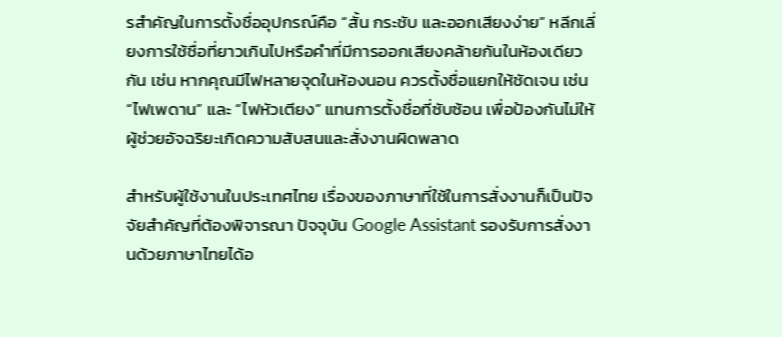รสำคัญในการตั้งชื่ออุปกรณ์คือ “สั้น กระชับ และออกเสียงง่าย” หลีกเลี่ยงการใช้ชื่อที่ยาวเกินไปหรือคำที่มีการออกเสียงคล้ายกันในห้องเดียวกัน เช่น หากคุณมีไฟหลายจุดในห้องนอน ควรตั้งชื่อแยกให้ชัดเจน เช่น “ไฟเพดาน” และ “ไฟหัวเตียง” แทนการตั้งชื่อที่ซับซ้อน เพื่อป้องกันไม่ให้ผู้ช่วยอัจฉริยะเกิดความสับสนและสั่งงานผิดพลาด

สำหรับผู้ใช้งานในประเทศไทย เรื่องของภาษาที่ใช้ในการสั่งงานก็เป็นปัจจัยสำคัญที่ต้องพิจารณา ปัจจุบัน Google Assistant รองรับการสั่งงานด้วยภาษาไทยได้อ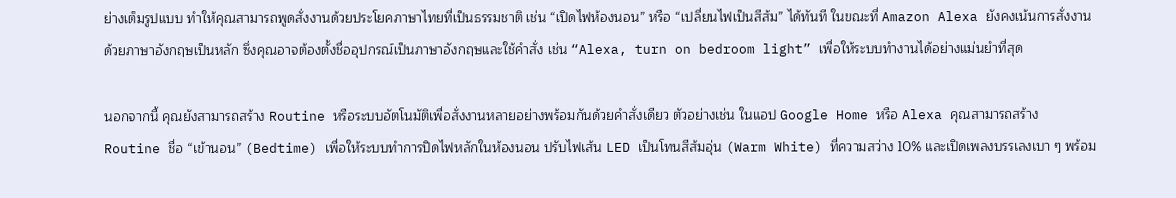ย่างเต็มรูปแบบ ทำให้คุณสามารถพูดสั่งงานด้วยประโยคภาษาไทยที่เป็นธรรมชาติ เช่น “เปิดไฟห้องนอน” หรือ “เปลี่ยนไฟเป็นสีส้ม” ได้ทันที ในขณะที่ Amazon Alexa ยังคงเน้นการสั่งงานด้วยภาษาอังกฤษเป็นหลัก ซึ่งคุณอาจต้องตั้งชื่ออุปกรณ์เป็นภาษาอังกฤษและใช้คำสั่ง เช่น “Alexa, turn on bedroom light” เพื่อให้ระบบทำงานได้อย่างแม่นยำที่สุด

นอกจากนี้ คุณยังสามารถสร้าง Routine หรือระบบอัตโนมัติเพื่อสั่งงานหลายอย่างพร้อมกันด้วยคำสั่งเดียว ตัวอย่างเช่น ในแอป Google Home หรือ Alexa คุณสามารถสร้าง Routine ชื่อ “เข้านอน” (Bedtime) เพื่อให้ระบบทำการปิดไฟหลักในห้องนอน ปรับไฟเส้น LED เป็นโทนสีส้มอุ่น (Warm White) ที่ความสว่าง 10% และเปิดเพลงบรรเลงเบา ๆ พร้อม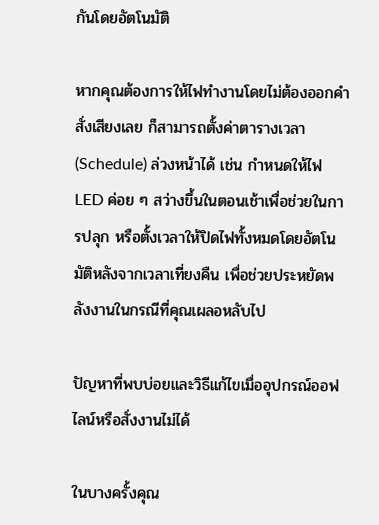กันโดยอัตโนมัติ

หากคุณต้องการให้ไฟทำงานโดยไม่ต้องออกคำสั่งเสียงเลย ก็สามารถตั้งค่าตารางเวลา (Schedule) ล่วงหน้าได้ เช่น กำหนดให้ไฟ LED ค่อย ๆ สว่างขึ้นในตอนเช้าเพื่อช่วยในการปลุก หรือตั้งเวลาให้ปิดไฟทั้งหมดโดยอัตโนมัติหลังจากเวลาเที่ยงคืน เพื่อช่วยประหยัดพลังงานในกรณีที่คุณเผลอหลับไป

ปัญหาที่พบบ่อยและวิธีแก้ไขเมื่ออุปกรณ์ออฟไลน์หรือสั่งงานไม่ได้

ในบางครั้งคุณ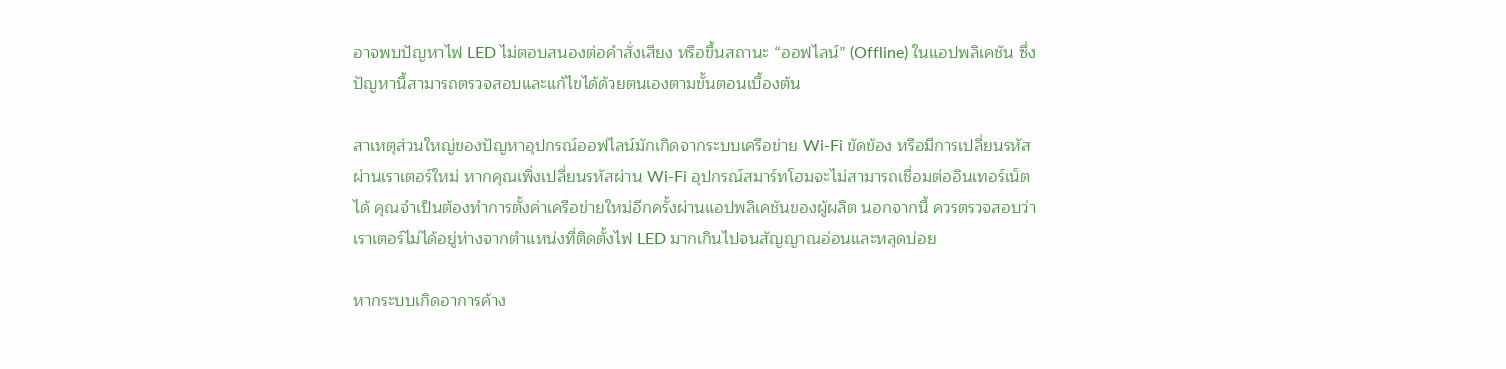อาจพบปัญหาไฟ LED ไม่ตอบสนองต่อคำสั่งเสียง หรือขึ้นสถานะ “ออฟไลน์” (Offline) ในแอปพลิเคชัน ซึ่งปัญหานี้สามารถตรวจสอบและแก้ไขได้ด้วยตนเองตามขั้นตอนเบื้องต้น

สาเหตุส่วนใหญ่ของปัญหาอุปกรณ์ออฟไลน์มักเกิดจากระบบเครือข่าย Wi-Fi ขัดข้อง หรือมีการเปลี่ยนรหัสผ่านเราเตอร์ใหม่ หากคุณเพิ่งเปลี่ยนรหัสผ่าน Wi-Fi อุปกรณ์สมาร์ทโฮมจะไม่สามารถเชื่อมต่ออินเทอร์เน็ตได้ คุณจำเป็นต้องทำการตั้งค่าเครือข่ายใหม่อีกครั้งผ่านแอปพลิเคชันของผู้ผลิต นอกจากนี้ ควรตรวจสอบว่าเราเตอร์ไม่ได้อยู่ห่างจากตำแหน่งที่ติดตั้งไฟ LED มากเกินไปจนสัญญาณอ่อนและหลุดบ่อย

หากระบบเกิดอาการค้าง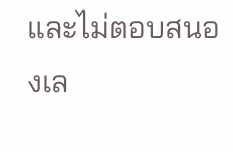และไม่ตอบสนองเล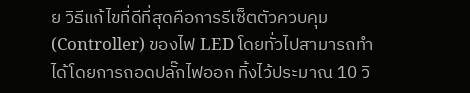ย วิธีแก้ไขที่ดีที่สุดคือการรีเซ็ตตัวควบคุม (Controller) ของไฟ LED โดยทั่วไปสามารถทำได้โดยการถอดปลั๊กไฟออก ทิ้งไว้ประมาณ 10 วิ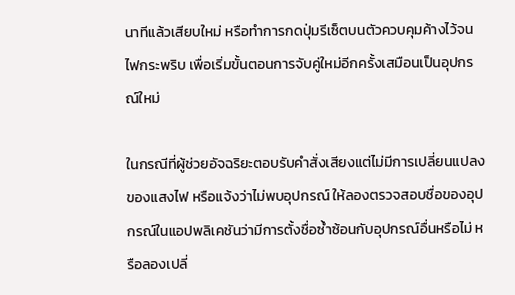นาทีแล้วเสียบใหม่ หรือทำการกดปุ่มรีเซ็ตบนตัวควบคุมค้างไว้จนไฟกระพริบ เพื่อเริ่มขั้นตอนการจับคู่ใหม่อีกครั้งเสมือนเป็นอุปกรณ์ใหม่

ในกรณีที่ผู้ช่วยอัจฉริยะตอบรับคำสั่งเสียงแต่ไม่มีการเปลี่ยนแปลงของแสงไฟ หรือแจ้งว่าไม่พบอุปกรณ์ ให้ลองตรวจสอบชื่อของอุปกรณ์ในแอปพลิเคชันว่ามีการตั้งชื่อซ้ำซ้อนกับอุปกรณ์อื่นหรือไม่ หรือลองเปลี่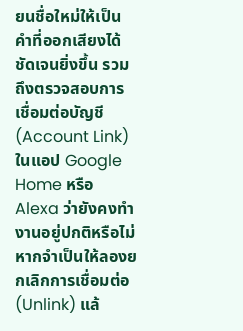ยนชื่อใหม่ให้เป็นคำที่ออกเสียงได้ชัดเจนยิ่งขึ้น รวมถึงตรวจสอบการเชื่อมต่อบัญชี (Account Link) ในแอป Google Home หรือ Alexa ว่ายังคงทำงานอยู่ปกติหรือไม่ หากจำเป็นให้ลองยกเลิกการเชื่อมต่อ (Unlink) แล้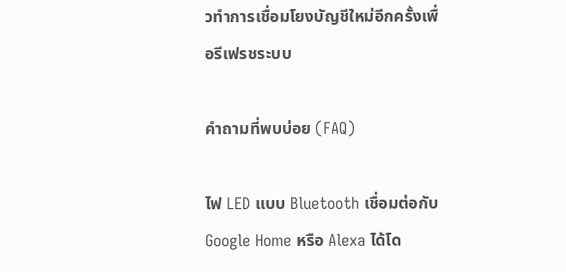วทำการเชื่อมโยงบัญชีใหม่อีกครั้งเพื่อรีเฟรชระบบ

คำถามที่พบบ่อย (FAQ)

ไฟ LED แบบ Bluetooth เชื่อมต่อกับ Google Home หรือ Alexa ได้โด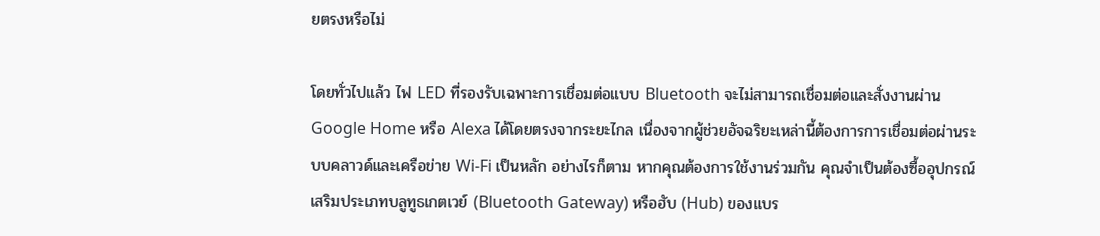ยตรงหรือไม่

โดยทั่วไปแล้ว ไฟ LED ที่รองรับเฉพาะการเชื่อมต่อแบบ Bluetooth จะไม่สามารถเชื่อมต่อและสั่งงานผ่าน Google Home หรือ Alexa ได้โดยตรงจากระยะไกล เนื่องจากผู้ช่วยอัจฉริยะเหล่านี้ต้องการการเชื่อมต่อผ่านระบบคลาวด์และเครือข่าย Wi-Fi เป็นหลัก อย่างไรก็ตาม หากคุณต้องการใช้งานร่วมกัน คุณจำเป็นต้องซื้ออุปกรณ์เสริมประเภทบลูทูธเกตเวย์ (Bluetooth Gateway) หรือฮับ (Hub) ของแบร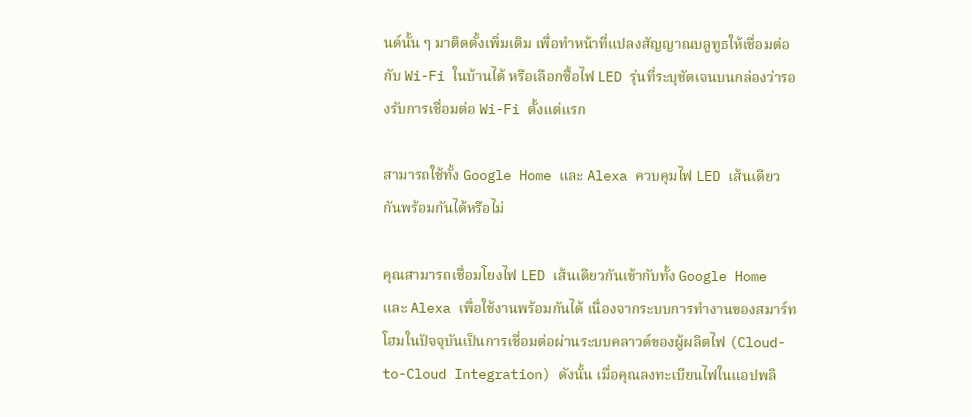นด์นั้น ๆ มาติดตั้งเพิ่มเติม เพื่อทำหน้าที่แปลงสัญญาณบลูทูธให้เชื่อมต่อกับ Wi-Fi ในบ้านได้ หรือเลือกซื้อไฟ LED รุ่นที่ระบุชัดเจนบนกล่องว่ารองรับการเชื่อมต่อ Wi-Fi ตั้งแต่แรก

สามารถใช้ทั้ง Google Home และ Alexa ควบคุมไฟ LED เส้นเดียวกันพร้อมกันได้หรือไม่

คุณสามารถเชื่อมโยงไฟ LED เส้นเดียวกันเข้ากับทั้ง Google Home และ Alexa เพื่อใช้งานพร้อมกันได้ เนื่องจากระบบการทำงานของสมาร์ทโฮมในปัจจุบันเป็นการเชื่อมต่อผ่านระบบคลาวด์ของผู้ผลิตไฟ (Cloud-to-Cloud Integration) ดังนั้น เมื่อคุณลงทะเบียนไฟในแอปพลิ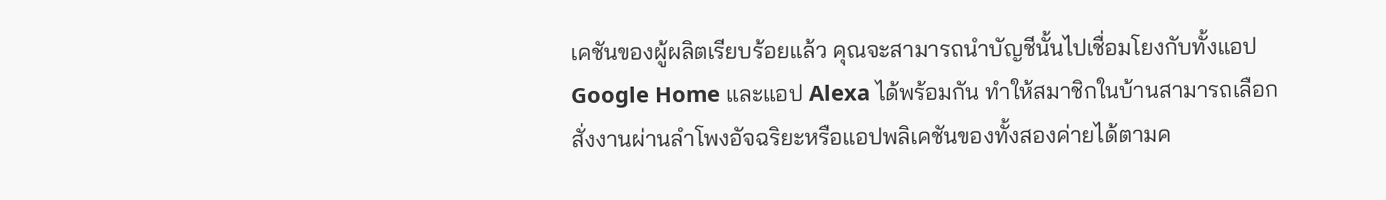เคชันของผู้ผลิตเรียบร้อยแล้ว คุณจะสามารถนำบัญชีนั้นไปเชื่อมโยงกับทั้งแอป Google Home และแอป Alexa ได้พร้อมกัน ทำให้สมาชิกในบ้านสามารถเลือกสั่งงานผ่านลำโพงอัจฉริยะหรือแอปพลิเคชันของทั้งสองค่ายได้ตามค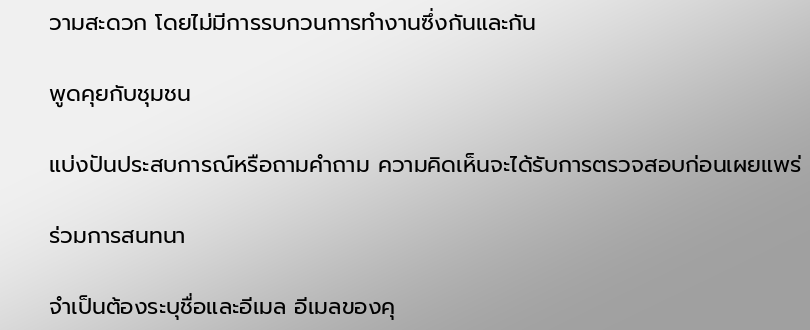วามสะดวก โดยไม่มีการรบกวนการทำงานซึ่งกันและกัน

พูดคุยกับชุมชน

แบ่งปันประสบการณ์หรือถามคำถาม ความคิดเห็นจะได้รับการตรวจสอบก่อนเผยแพร่

ร่วมการสนทนา

จำเป็นต้องระบุชื่อและอีเมล อีเมลของคุ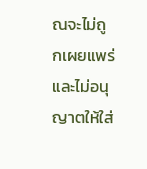ณจะไม่ถูกเผยแพร่ และไม่อนุญาตให้ใส่